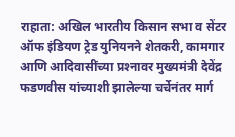राहाता: अखिल भारतीय किसान सभा व सेंटर ऑफ इंडियण ट्रेड युनियनने शेतकरी, कामगार आणि आदिवासींच्‍या प्रश्‍नावर मुख्‍यमंत्री देवेंद्र फडणवीस यांच्‍याशी झालेल्‍या चर्चेनंतर मार्ग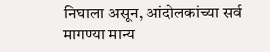निघाला असून, आंदोलकांच्‍या सर्व मागण्‍या मान्‍य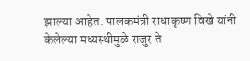झाल्‍या आहेत. पालकमंत्री राधाकृष्‍ण विखे यांनी केलेल्‍या मध्‍यस्‍थीमुळे राजुर ते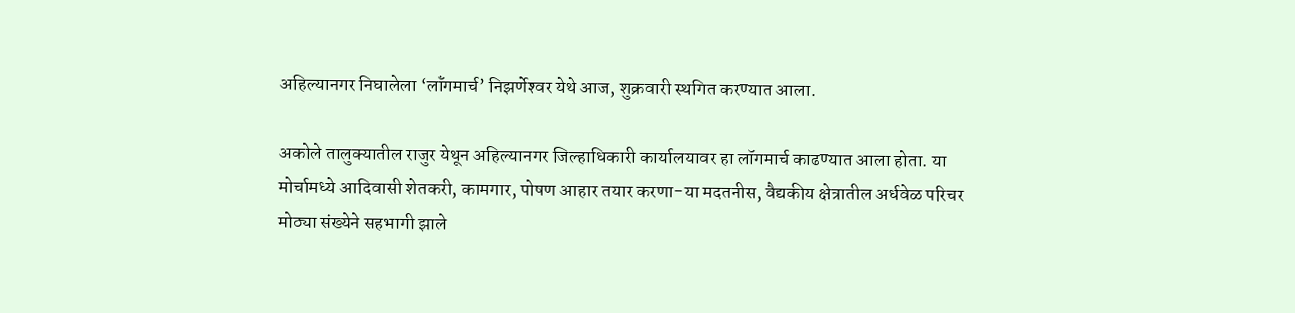अहिल्‍यानगर निघालेला ‘लॉंगमार्च’ निझर्णेश्‍वर येथे आज, शुक्रवारी स्‍थगित करण्‍यात आला.

अकोले तालुक्‍यातील राजुर येथून अहिल्‍यानगर जिल्‍हाधिकारी कार्यालयावर हा लॉगमार्च काढण्‍यात आला होता. या मोर्चामध्‍ये आदिवासी शेतकरी, कामगार, पोषण आहार तयार करणा-या मदतनीस, वैद्यकीय क्षेत्रातील अर्धवेळ परिचर मोठ्या संख्‍येने सहभागी झाले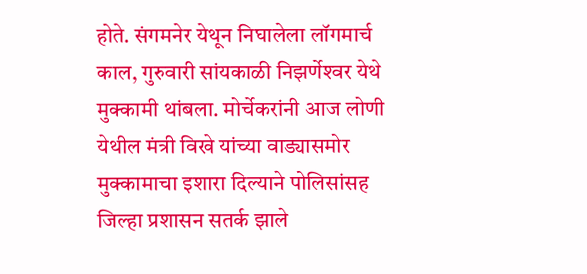होते. संगमनेर येथून निघालेला लॉगमार्च काल, गुरुवारी सांयकाळी निझर्णेश्‍वर येथे मुक्कामी थांबला. मोर्चेकरांनी आज लोणी येथील मंत्री विखे यांच्या वाड्यासमोर मुक्कामाचा इशारा दिल्याने पोलिसांसह जिल्हा प्रशासन सतर्क झाले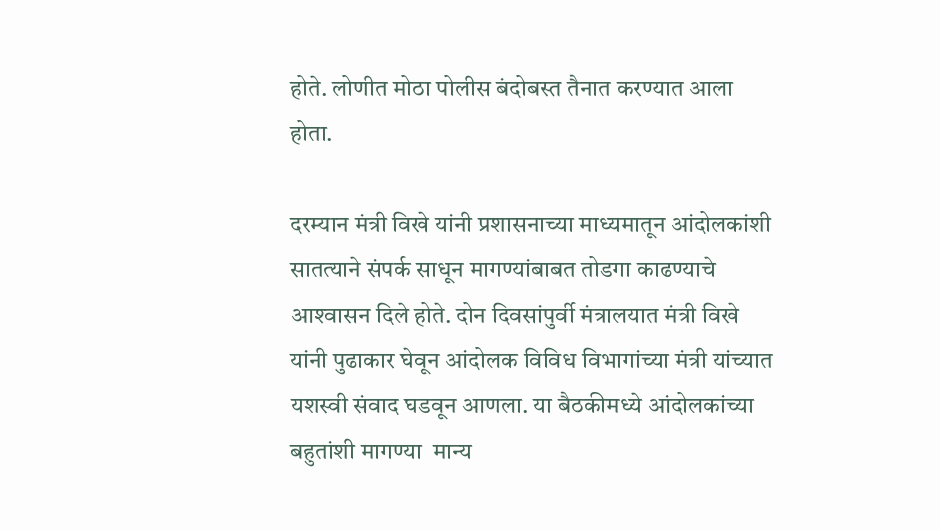होते. लोणीत मोठा पोलीस बंदोबस्त तैनात करण्यात आला होता.

दरम्यान मंत्री विखे यांनी प्रशासनाच्‍या माध्‍यमातून आंदोलकांशी सातत्‍याने संपर्क साधून मागण्‍यांबाबत तोडगा काढण्‍याचे आश्‍वासन दिले होते. दोन दिवसांपुर्वी मंत्रालयात मंत्री विखे यांनी पुढाकार घेवून आंदोलक विविध विभागांच्‍या मंत्री यांच्‍यात यशस्‍वी संवाद घडवून आणला. या बैठकीमध्‍ये आंदोलकांच्‍या बहुतांशी मागण्‍या  मान्‍य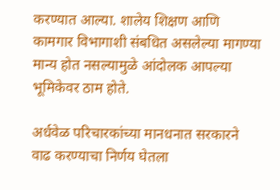करण्‍यात आल्‍या. शालेय शिक्षण आणि कामगार विभागाशी संबधित असलेल्‍या मागण्‍या मान्‍य होत नसल्‍यामुळे आंदोलक आपल्‍या भूमिकेवर ठाम होते.

अर्धवेळ परिचारकांच्‍या मानधनात सरकारने वाढ करण्‍याचा निर्णय घेतला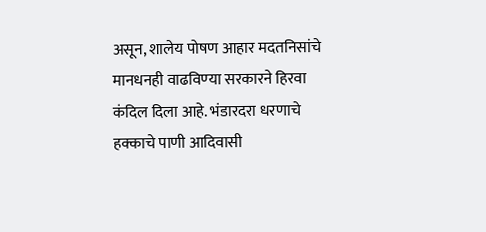असून, शालेय पोषण आहार मदतनिसांचे मानधनही वाढविण्‍या सरकारने हिरवा कंदि‍ल दिला आहे. भंडारदरा धरणाचे हक्‍काचे पाणी आदिवासी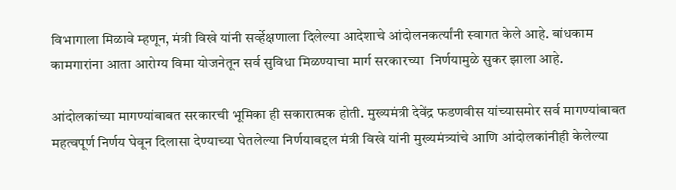विभागाला मिळावे म्‍हणून, मंत्री विखे यांनी सर्व्‍हेक्षणाला दिलेल्‍या आदेशाचे आंदोलनकर्त्‍यांनी स्‍वागत केले आहे. बांधकाम कामगारांना आता आरोग्‍य विमा योजनेतून सर्व सुविधा मिळण्‍याचा मार्ग सरकारच्‍या  निर्णयामुळे सुकर झाला आहे.

आंदोलकांच्‍या मागण्‍यांबाबत सरकारची भूमिका ही सकारात्‍मक होती. मुख्‍यमंत्री देवेंद्र फडणवीस यांच्‍यासमोर सर्व मागण्‍यांबाबत महत्‍वपूर्ण निर्णय घेवून दिलासा देण्‍याच्‍या घेतलेल्‍या निर्णयाबद्दल मंत्री विखे यांनी मुख्‍यमंत्र्यांचे आणि आंदोलकांनीही केलेल्‍या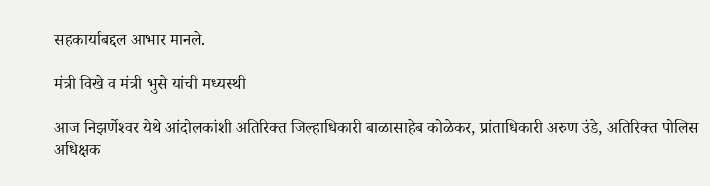सहकार्याबद्दल आभार मानले.

मंत्री विखे व मंत्री भुसे यांची मध्यस्थी

आज निझर्णेश्‍वर येथे आंदोलकांशी अतिरिक्‍त जिल्‍हाधिकारी बाळासाहेब कोळेकर, प्रांताधिकारी अरुण उंडे, अतिरिक्‍त पोलिस अधिक्षक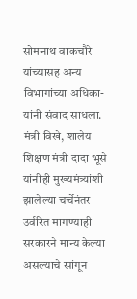सोमनाथ वाकचौरे यांच्‍यासह अन्‍य विभागांच्‍या अधिका-यांनी संवाद साधला. मंत्री विखे, शालेय शिक्षण मंत्री दादा भूसे यांनीही मुख्‍यमंत्र्यांशी झालेल्‍या चर्चेनंतर उर्वरित मागण्‍याही सरकारने मान्‍य केल्‍या असल्‍याचे सांगून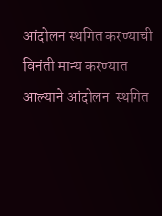आंदोलन स्‍थगित करण्‍याची विनंती मान्‍य करण्‍यात आल्याने आंदोलन  स्‍थगित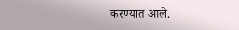करण्यात आले.